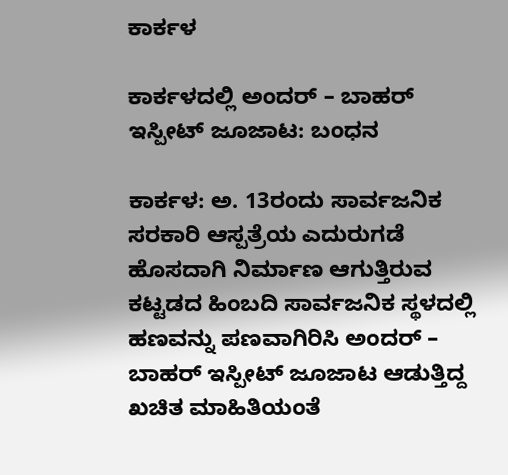ಕಾರ್ಕಳ

ಕಾರ್ಕಳದಲ್ಲಿ ಅಂದರ್ – ಬಾಹರ್ ಇಸ್ಪೀಟ್ ಜೂಜಾಟ: ಬಂಧನ

ಕಾರ್ಕಳ: ಅ. 13ರಂದು ಸಾರ್ವಜನಿಕ ಸರಕಾರಿ ಆಸ್ಪತ್ರೆಯ ಎದುರುಗಡೆ ಹೊಸದಾಗಿ ನಿರ್ಮಾಣ ಆಗುತ್ತಿರುವ ಕಟ್ಟಡದ ಹಿಂಬದಿ ಸಾರ್ವಜನಿಕ ಸ್ಥಳದಲ್ಲಿ ಹಣವನ್ನು ಪಣವಾಗಿರಿಸಿ ಅಂದರ್ – ಬಾಹರ್ ಇಸ್ಪೀಟ್ ಜೂಜಾಟ ಆಡುತ್ತಿದ್ದ ಖಚಿತ ಮಾಹಿತಿಯಂತೆ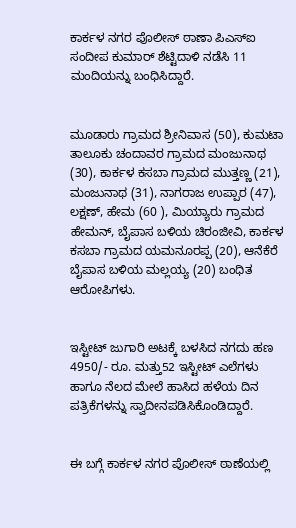ಕಾರ್ಕಳ ನಗರ ಪೊಲೀಸ್ ಠಾಣಾ ಪಿಎಸ್‌ಐ ಸಂದೀಪ ಕುಮಾರ್ ಶೆಟ್ಟಿದಾಳಿ ನಡೆಸಿ 11 ಮಂದಿಯನ್ನು ಬಂಧಿಸಿದ್ದಾರೆ.


ಮೂಡಾರು ಗ್ರಾಮದ ಶ್ರೀನಿವಾಸ (50), ಕುಮಟಾ ತಾಲೂಕು ಚಂದಾವರ ಗ್ರಾಮದ ಮಂಜುನಾಥ (30), ಕಾರ್ಕಳ ಕಸಬಾ ಗ್ರಾಮದ ಮುತ್ತಣ್ಣ (21), ಮಂಜುನಾಥ (31), ನಾಗರಾಜ ಉಪ್ಪಾರ (47), ಲಕ್ಷಣ್, ಹೇಮ (60 ), ಮಿಯ್ಯಾರು ಗ್ರಾಮದ ಹೇಮನ್, ಬೈಪಾಸ ಬಳಿಯ ಚಿರಂಜೀವಿ, ಕಾರ್ಕಳ ಕಸಬಾ ಗ್ರಾಮದ ಯಮನೂರಪ್ಪ (20), ಆನೆಕೆರೆ ಬೈಪಾಸ ಬಳಿಯ ಮಲ್ಲಯ್ಯ (20) ಬಂಧಿತ ಆರೋಪಿಗಳು.


ಇಸ್ಟೀಟ್ ಜುಗಾರಿ ಅಟಕ್ಕೆ ಬಳಸಿದ ನಗದು ಹಣ 4950/- ರೂ. ಮತ್ತು52 ಇಸ್ಟೀಟ್ ಎಲೆಗಳು ಹಾಗೂ ನೆಲದ ಮೇಲೆ ಹಾಸಿದ ಹಳೆಯ ದಿನ ಪತ್ರಿಕೆಗಳನ್ನು ಸ್ವಾದೀನಪಡಿಸಿಕೊಂಡಿದ್ದಾರೆ.


ಈ ಬಗ್ಗೆ ಕಾರ್ಕಳ ನಗರ ಪೊಲೀಸ್ ಠಾಣೆಯಲ್ಲಿ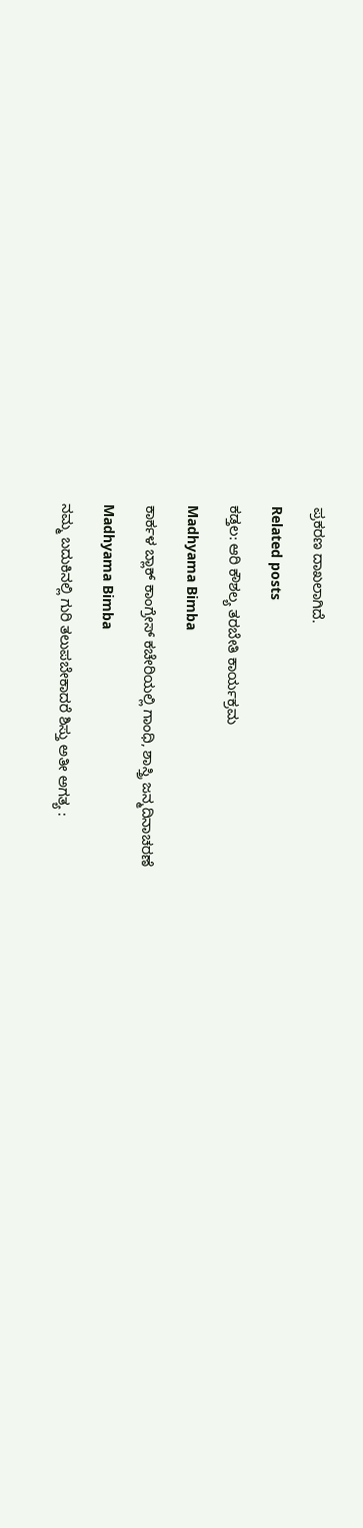ಪ್ರಕರಣ ದಾಖಲಾಗಿದೆ.

Related posts

ಕಡ್ತಲ: ಆರಿ ಕೌಶಲ್ಯ ತರಬೇತಿ ಕಾರ್ಯಕ್ರಮ

Madhyama Bimba

ಕಾರ್ಕಳ ಬ್ಲಾಕ್ ಕಾಂಗ್ರೇಸ್ ಕಚೇರಿಯಲ್ಲಿ ಗಾಂಧಿ, ಶಾಸ್ತ್ರಿ ಜನ್ಮದಿನಾಚರಣೆ

Madhyama Bimba

ನಮ್ಮ ಬದುಕಿನಲ್ಲಿ ಗುರಿ ತಲುಪಬೇಕಾದರೆ ಶಿಸ್ತು ಅತೀ ಅಗತ್ಯ :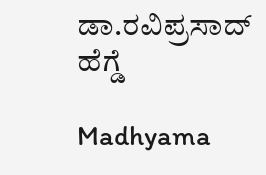ಡಾ.ರವಿಪ್ರಸಾದ್ ಹೆಗ್ಡೆ

Madhyama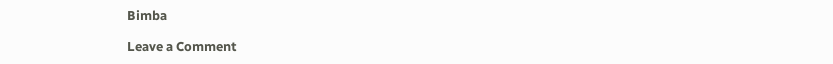Bimba

Leave a Comment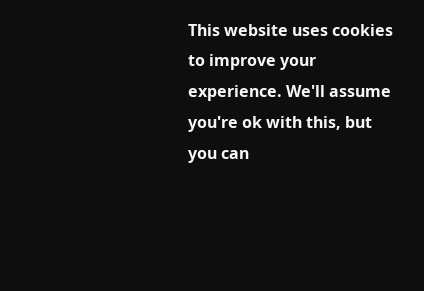This website uses cookies to improve your experience. We'll assume you're ok with this, but you can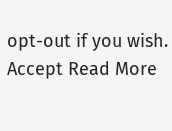opt-out if you wish. Accept Read More